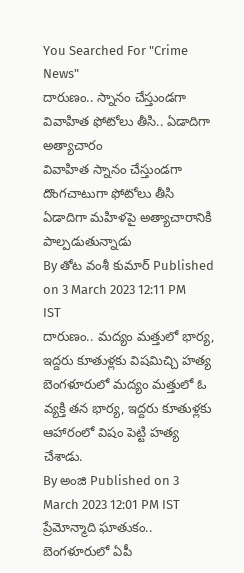You Searched For "Crime News"
దారుణం.. స్నానం చేస్తుండగా వివాహిత ఫోటోలు తీసి.. ఏడాదిగా అత్యాచారం
వివాహిత స్నానం చేస్తుండగా దొంగచాటుగా ఫోటోలు తీసి ఏడాదిగా మహిళపై అత్యాచారానికి పాల్పడుతున్నాడు
By తోట వంశీ కుమార్ Published on 3 March 2023 12:11 PM IST
దారుణం.. మద్యం మత్తులో భార్య, ఇద్దరు కూతుళ్లకు విషమిచ్చి హత్య
బెంగళూరులో మద్యం మత్తులో ఓ వ్యక్తి తన భార్య, ఇద్దరు కూతుళ్లకు ఆహారంలో విషం పెట్టి హత్య చేశాడు.
By అంజి Published on 3 March 2023 12:01 PM IST
ప్రేమోన్మాది ఘాతుకం.. బెంగళూరులో ఏపీ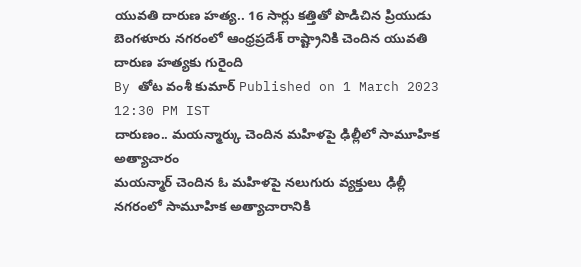యువతి దారుణ హత్య.. 16 సార్లు కత్తితో పొడిచిన ప్రియుడు
బెంగళూరు నగరంలో ఆంధ్రప్రదేశ్ రాష్ట్రానికి చెందిన యువతి దారుణ హత్యకు గురైంది
By తోట వంశీ కుమార్ Published on 1 March 2023 12:30 PM IST
దారుణం.. మయన్మార్కు చెందిన మహిళపై ఢిల్లీలో సామూహిక అత్యాచారం
మయన్మార్ చెందిన ఓ మహిళపై నలుగురు వ్యక్తులు ఢిల్లీ నగరంలో సామూహిక అత్యాచారానికి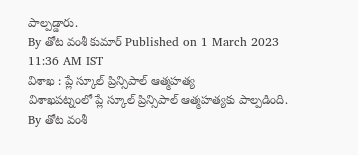పాల్పడ్డారు.
By తోట వంశీ కుమార్ Published on 1 March 2023 11:36 AM IST
విశాఖ : ప్లే స్కూల్ ప్రిన్సిపాల్ ఆత్మహత్య
విశాఖపట్నంలో ప్లే స్కూల్ ప్రిన్సిపాల్ ఆత్మహత్యకు పాల్పడింది.
By తోట వంశీ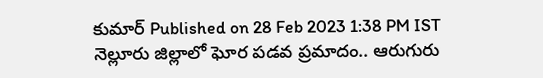కుమార్ Published on 28 Feb 2023 1:38 PM IST
నెల్లూరు జిల్లాలో ఘోర పడవ ప్రమాదం.. ఆరుగురు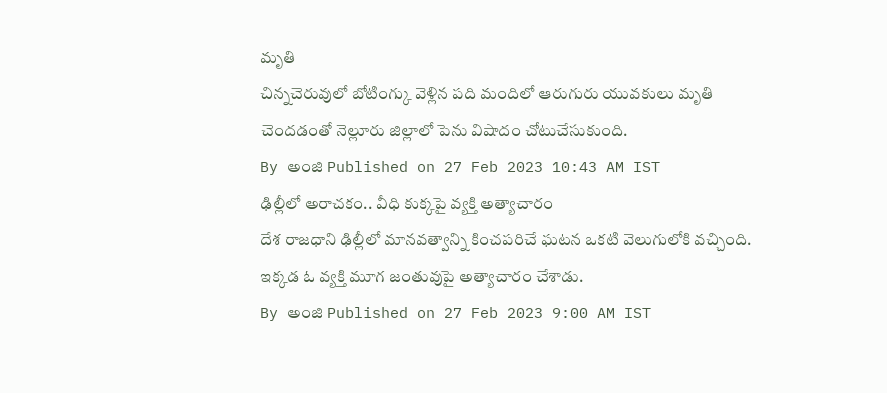మృతి
చిన్నచెరువులో బోటింగ్కు వెళ్లిన పది మందిలో ఆరుగురు యువకులు మృతి చెందడంతో నెల్లూరు జిల్లాలో పెను విషాదం చోటుచేసుకుంది.
By అంజి Published on 27 Feb 2023 10:43 AM IST
ఢిల్లీలో అరాచకం.. వీధి కుక్కపై వ్యక్తి అత్యాచారం
దేశ రాజధాని ఢిల్లీలో మానవత్వాన్ని కించపరిచే ఘటన ఒకటి వెలుగులోకి వచ్చింది. ఇక్కడ ఓ వ్యక్తి మూగ జంతువుపై అత్యాచారం చేశాడు.
By అంజి Published on 27 Feb 2023 9:00 AM IST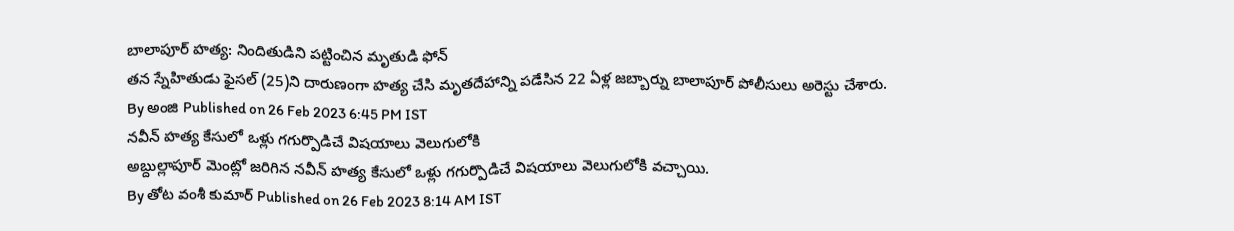బాలాపూర్ హత్య: నిందితుడిని పట్టించిన మృతుడి ఫోన్
తన స్నేహితుడు ఫైసల్ (25)ని దారుణంగా హత్య చేసి మృతదేహాన్ని పడేసిన 22 ఏళ్ల జబ్బార్ను బాలాపూర్ పోలీసులు అరెస్టు చేశారు.
By అంజి Published on 26 Feb 2023 6:45 PM IST
నవీన్ హత్య కేసులో ఒళ్లు గగుర్పొడిచే విషయాలు వెలుగులోకి
అబ్దుల్లాపూర్ మెంట్లో జరిగిన నవీన్ హత్య కేసులో ఒళ్లు గగుర్పొడిచే విషయాలు వెలుగులోకి వచ్చాయి.
By తోట వంశీ కుమార్ Published on 26 Feb 2023 8:14 AM IST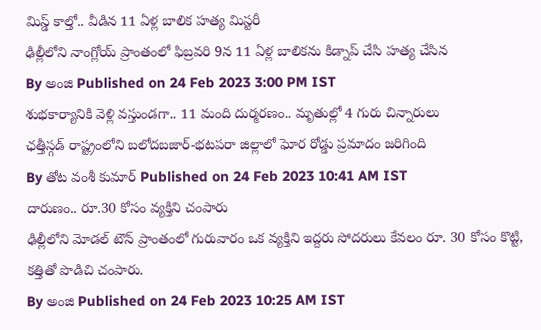మిస్డ్ కాల్తో.. వీడిన 11 ఏళ్ల బాలిక హత్య మిస్టరీ
ఢిల్లీలోని నాంగ్లోయ్ ప్రాంతంలో ఫిబ్రవరి 9న 11 ఏళ్ల బాలికను కిడ్నాప్ చేసి హత్య చేసిన
By అంజి Published on 24 Feb 2023 3:00 PM IST
శుభకార్యానికి వెళ్లి వస్తుండగా.. 11 మంది దుర్మరణం.. మృతుల్లో 4 గురు చిన్నారులు
ఛత్తీస్గడ్ రాష్ట్రంలోని బలోదబజార్-భటపరా జిల్లాలో ఘోర రోడ్డు ప్రమాదం జరిగింది
By తోట వంశీ కుమార్ Published on 24 Feb 2023 10:41 AM IST
దారుణం.. రూ.30 కోసం వ్యక్తిని చంపారు
ఢిల్లీలోని మోడల్ టౌన్ ప్రాంతంలో గురువారం ఒక వ్యక్తిని ఇద్దరు సోదరులు కేవలం రూ. 30 కోసం కొట్టి, కత్తితో పొడిచి చంపారు.
By అంజి Published on 24 Feb 2023 10:25 AM IST